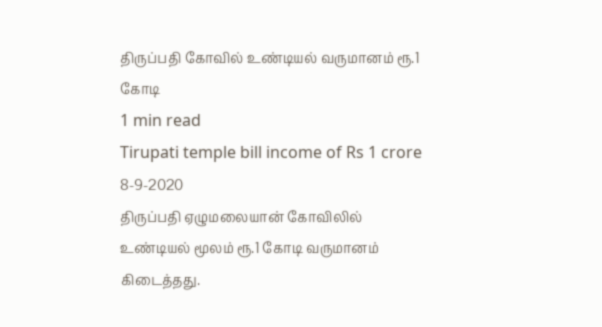திருப்பதி கோவில் உண்டியல் வருமானம் ரூ.1 கோடி
1 min read
Tirupati temple bill income of Rs 1 crore
8-9-2020
திருப்பதி ஏழுமலையான் கோவிலில் உண்டியல் மூலம் ரூ.1 கோடி வருமானம் கிடைத்தது.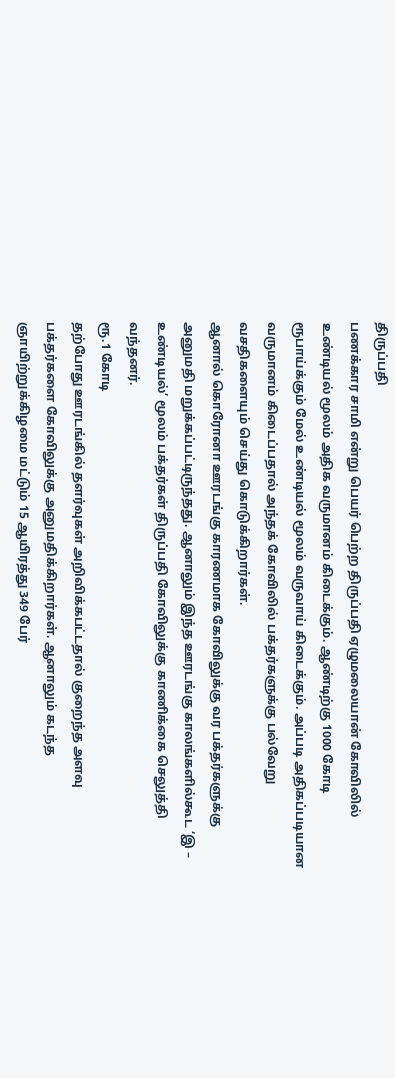திருப்பதி
பணக்கார சாமி என்று பெயர் பெற்ற திருப்பதி ஏழுமலையான் கோவிலில் உண்டியல் மூலம் அதிக வருமானம் கிடைக்கும். ஆண்டிற்கு 1000 கோடி ரூபாய்க்கும் மேல் உண்டியல் மூலம் வருவாய் கிடைக்கும். அப்படி அதிகப்படியான வருமானம் கிடைப்பதால் அந்தக் கோவிலில் பக்தர்களுக்கு பல்வேறு வசதிகளையும் செய்து கொடுக்கிறார்கள்.
ஆனால் கொரோனா ஊரடங்கு காரணமாக கோவிலுக்கு வர பக்தர்களுக்கு அனுமதி மறுக்கப்பட்டிருந்தது. ஆனாலும் இந்த ஊரடங்கு காலங்களில்கூட ‘இ – உண்டியல்’ மூலம் பக்தர்கள் திருப்பதி கோவிலுக்கு காணிக்கை செலுத்தி வந்தனர்.
ரூ.1 கோடி
தற்போது ஊரடங்கில் தளர்வுகள் அறிவிக்கபட்டதால் குறைந்த அளவு பக்தர்களை கோவிலுக்கு அனுமதிக்கிறார்கள். ஆனாலும் கடந்த ஞாயிற்றுக்கிழமை மட்டும் 15 ஆயிரத்து 349 பேர்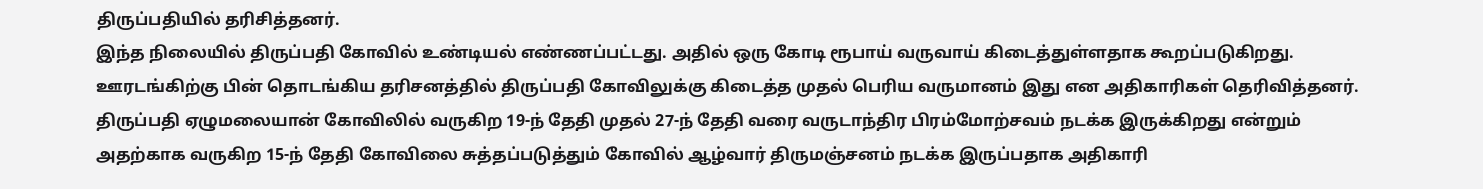திருப்பதியில் தரிசித்தனர்.
இந்த நிலையில் திருப்பதி கோவில் உண்டியல் எண்ணப்பட்டது. அதில் ஒரு கோடி ரூபாய் வருவாய் கிடைத்துள்ளதாக கூறப்படுகிறது. ஊரடங்கிற்கு பின் தொடங்கிய தரிசனத்தில் திருப்பதி கோவிலுக்கு கிடைத்த முதல் பெரிய வருமானம் இது என அதிகாரிகள் தெரிவித்தனர்.
திருப்பதி ஏழுமலையான் கோவிலில் வருகிற 19-ந் தேதி முதல் 27-ந் தேதி வரை வருடாந்திர பிரம்மோற்சவம் நடக்க இருக்கிறது என்றும் அதற்காக வருகிற 15-ந் தேதி கோவிலை சுத்தப்படுத்தும் கோவில் ஆழ்வார் திருமஞ்சனம் நடக்க இருப்பதாக அதிகாரி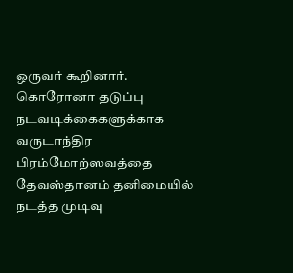ஒருவர் கூறினார்.
கொரோனா தடுப்பு நடவடிக்கைகளுக்காக வருடாந்திர பிரம்மோற்ஸவத்தை தேவஸ்தானம் தனிமையில் நடத்த முடிவு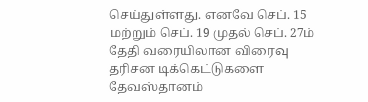செய்துள்ளது. எனவே செப். 15 மற்றும் செப். 19 முதல் செப். 27ம் தேதி வரையிலான விரைவு தரிசன டிக்கெட்டுகளை தேவஸ்தானம்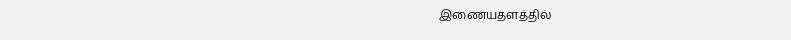இணையதளத்தில்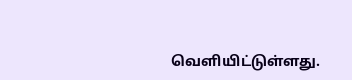வெளியிட்டுள்ளது.